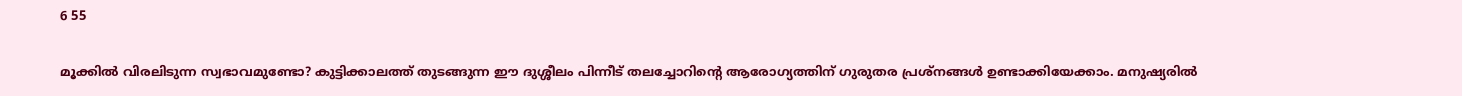6 55

മൂക്കില്‍ വിരലിടുന്ന സ്വഭാവമുണ്ടോ? കുട്ടിക്കാലത്ത് തുടങ്ങുന്ന ഈ ദുശ്ശീലം പിന്നീട് തലച്ചോറിന്റെ ആരോഗ്യത്തിന് ഗുരുതര പ്രശ്‌നങ്ങള്‍ ഉണ്ടാക്കിയേക്കാം. മനുഷ്യരില്‍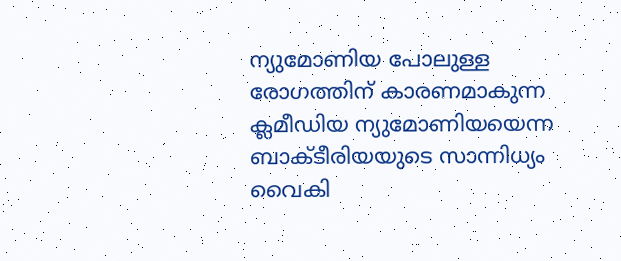ന്യുമോണിയ പോലുള്ള രോഗത്തിന് കാരണമാകുന്ന ക്ലമീഡിയ ന്യുമോണിയയെന്ന ബാക്ടീരിയയുടെ സാന്നിധ്യം വൈകി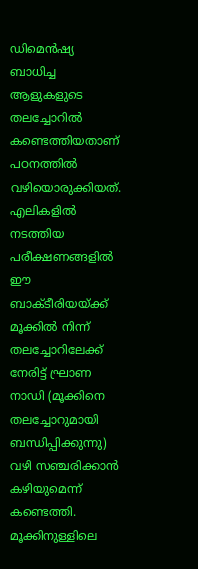ഡിമെന്‍ഷ്യ ബാധിച്ച ആളുകളുടെ തലച്ചോറില്‍ കണ്ടെത്തിയതാണ് പഠനത്തില്‍ വഴിയൊരുക്കിയത്. എലികളില്‍ നടത്തിയ പരീക്ഷണങ്ങളില്‍ ഈ ബാക്ടീരിയയ്ക്ക് മൂക്കില്‍ നിന്ന് തലച്ചോറിലേക്ക് നേരിട്ട് ഘ്രാണ നാഡി (മൂക്കിനെ തലച്ചോറുമായി ബന്ധിപ്പിക്കുന്നു) വഴി സഞ്ചരിക്കാന്‍ കഴിയുമെന്ന് കണ്ടെത്തി. മൂക്കിനുള്ളിലെ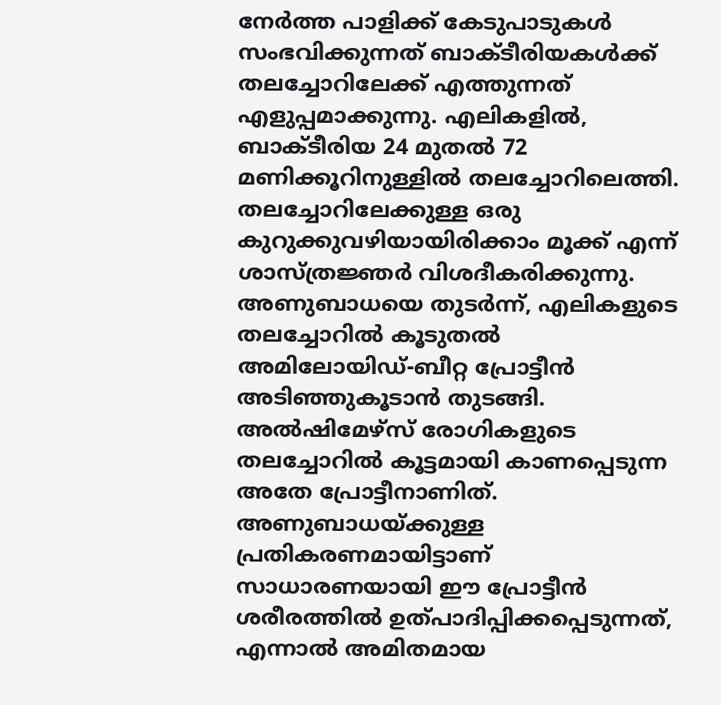നേര്‍ത്ത പാളിക്ക് കേടുപാടുകള്‍ സംഭവിക്കുന്നത് ബാക്ടീരിയകള്‍ക്ക് തലച്ചോറിലേക്ക് എത്തുന്നത് എളുപ്പമാക്കുന്നു. എലികളില്‍, ബാക്ടീരിയ 24 മുതല്‍ 72 മണിക്കൂറിനുള്ളില്‍ തലച്ചോറിലെത്തി. തലച്ചോറിലേക്കുള്ള ഒരു കുറുക്കുവഴിയായിരിക്കാം മൂക്ക് എന്ന് ശാസ്ത്രജ്ഞര്‍ വിശദീകരിക്കുന്നു. അണുബാധയെ തുടര്‍ന്ന്, എലികളുടെ തലച്ചോറില്‍ കൂടുതല്‍ അമിലോയിഡ്-ബീറ്റ പ്രോട്ടീന്‍ അടിഞ്ഞുകൂടാന്‍ തുടങ്ങി. അല്‍ഷിമേഴ്സ് രോഗികളുടെ തലച്ചോറില്‍ കൂട്ടമായി കാണപ്പെടുന്ന അതേ പ്രോട്ടീനാണിത്. അണുബാധയ്ക്കുള്ള പ്രതികരണമായിട്ടാണ് സാധാരണയായി ഈ പ്രോട്ടീന്‍ ശരീരത്തില്‍ ഉത്പാദിപ്പിക്കപ്പെടുന്നത്, എന്നാല്‍ അമിതമായ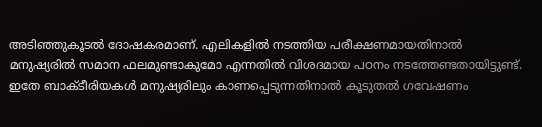അടിഞ്ഞുകൂടല്‍ ദോഷകരമാണ്. എലികളില്‍ നടത്തിയ പരീക്ഷണമായതിനാല്‍ മനുഷ്യരില്‍ സമാന ഫലമുണ്ടാകുമോ എന്നതില്‍ വിശദമായ പഠനം നടത്തേണ്ടതായിട്ടുണ്ട്. ഇതേ ബാക്ടീരിയകള്‍ മനുഷ്യരിലും കാണപ്പെടുന്നതിനാല്‍ കൂടുതല്‍ ഗവേഷണം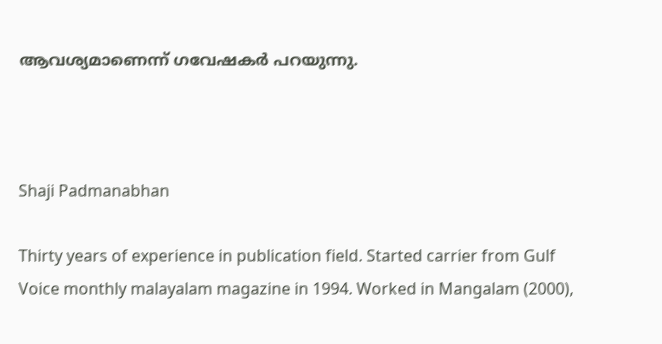ആവശ്യമാണെന്ന് ഗവേഷകര്‍ പറയുന്നു.



Shaji Padmanabhan

Thirty years of experience in publication field. Started carrier from Gulf Voice monthly malayalam magazine in 1994. Worked in Mangalam (2000),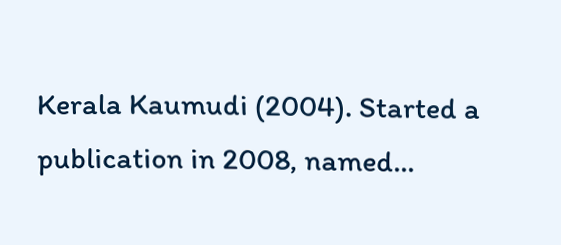Kerala Kaumudi (2004). Started a publication in 2008, named...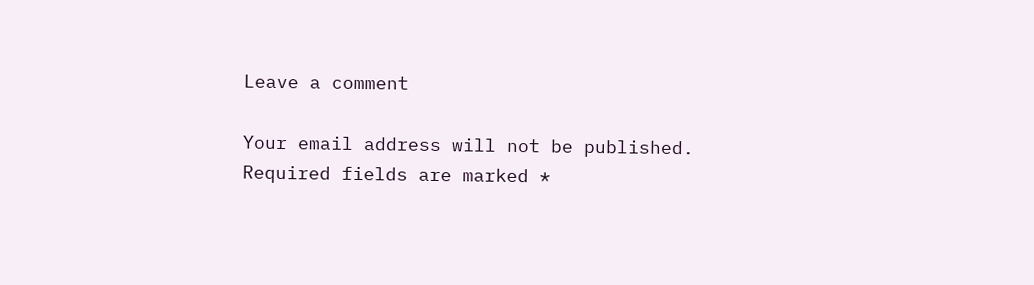Leave a comment

Your email address will not be published. Required fields are marked *